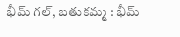భీమ్ గల్, బతుకమ్మ : భీమ్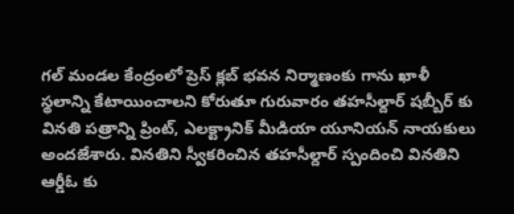గల్ మండల కేంద్రంలో ప్రెస్ క్లబ్ భవన నిర్మాణంకు గాను ఖాళీ స్థలాన్ని కేటాయించాలని కోరుతూ గురువారం తహసీల్దార్ షబ్బీర్ కు వినతి పత్రాన్ని ప్రింట్, ఎలక్ట్రానిక్ మీడియా యూనియన్ నాయకులు అందజేశారు. వినతిని స్వీకరించిన తహసీల్దార్ స్పందించి వినతిని ఆర్డీఓ కు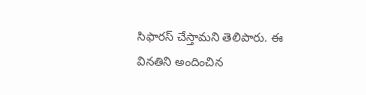సిఫారస్ చేస్తామని తెలిపారు. ఈ వినతిని అందించిన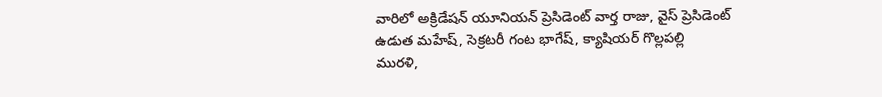వారిలో అక్రిడేషన్ యూనియన్ ప్రెసిడెంట్ వార్త రాజు, వైస్ ప్రెసిడెంట్ ఉడుత మహేష్, సెక్రటరీ గంట భాగేష్, క్యాషియర్ గొల్లపల్లి మురళి,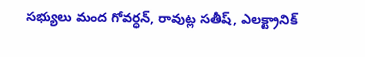సభ్యులు మంద గోవర్ధన్, రావుట్ల సతీష్, ఎలక్ట్రానిక్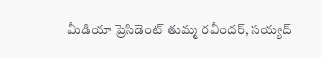మీడియా ప్రెసిడెంట్ తుమ్మ రవీందర్, సయ్యద్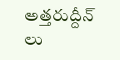అత్తరుద్దీన్ లు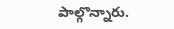పాల్గొన్నారు.